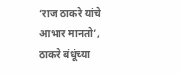‘राज ठाकरे यांचे आभार मानतो’, ठाकरे बंधूंच्या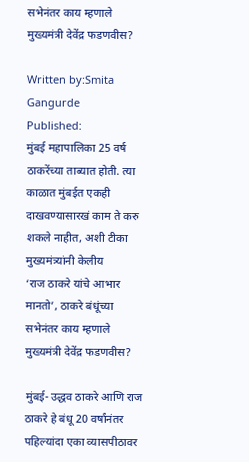सभेनंतर काय म्हणाले मुख्यमंत्री देवेंद्र फडणवीस?

Written by:Smita Gangurde
Published:
मुंबई महापालिका 25 वर्ष ठाकरेंच्या ताब्यात होती. त्या काळात मुंबईत एकही दाखवण्यासारखं काम ते करु शकले नाहीत, अशी टीका मुख्यमंत्र्यांनी केलीय
‘राज ठाकरे यांचे आभार मानतो’, ठाकरे बंधूंच्या सभेनंतर काय म्हणाले मुख्यमंत्री देवेंद्र फडणवीस?

मुंबई- उद्धव ठाकरे आणि राज ठाकरे हे बंधू 20 वर्षांनंतर पहिल्यांदा एका व्यासपीठावर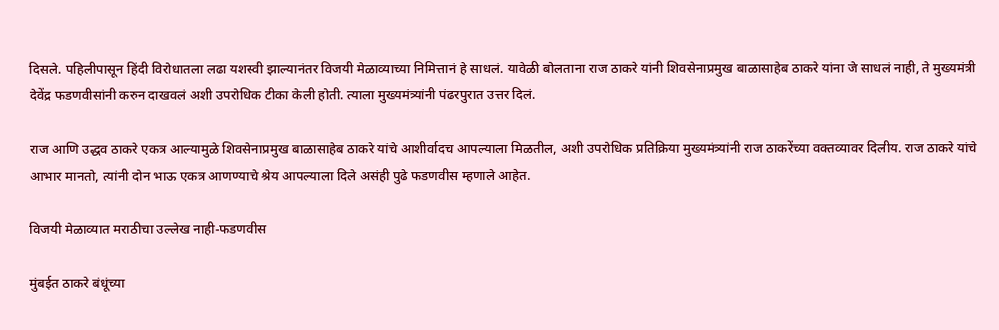दिसले. पहिलीपासून हिंदी विरोधातला लढा यशस्वी झाल्यानंतर विजयी मेळाव्याच्या निमित्तानं हे साधलं. यावेळी बोलताना राज ठाकरे यांनी शिवसेनाप्रमुख बाळासाहेब ठाकरे यांना जे साधलं नाही, ते मुख्यमंत्री देवेंद्र फडणवीसांनी करुन दाखवलं अशी उपरोधिक टीका केली होती. त्याला मुख्यमंत्र्यांनी पंढरपुरात उत्तर दिलं.

राज आणि उद्धव ठाकरे एकत्र आल्यामुळे शिवसेनाप्रमुख बाळासाहेब ठाकरे यांचे आशीर्वादच आपल्याला मिळतील, अशी उपरोधिक प्रतिक्रिया मुख्यमंत्र्यांनी राज ठाकरेंच्या वक्तव्यावर दिलीय. राज ठाकरे यांचे आभार मानतो, त्यांनी दोन भाऊ एकत्र आणण्याचे श्रेय आपल्याला दिले असंही पुढे फडणवीस म्हणाले आहेत.

विजयी मेळाव्यात मराठीचा उल्लेख नाही-फडणवीस

मुंबईत ठाकरे बंधूंच्या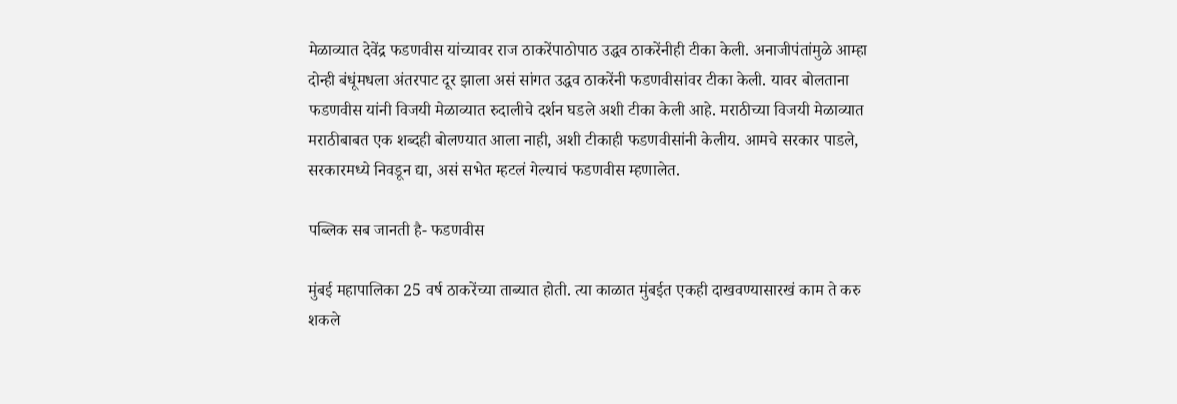मेळाव्यात देवेंद्र फडणवीस यांच्यावर राज ठाकरेंपाठोपाठ उद्धव ठाकरेंनीही टीका केली. अनाजीपंतांमुळे आम्हा दोन्ही बंधूंमधला अंतरपाट दूर झाला असं सांगत उद्धव ठाकरेंनी फडणवीसांवर टीका केली. यावर बोलताना फडणवीस यांनी विजयी मेळाव्यात रुदालीचे दर्शन घडले अशी टीका केली आहे. मराठीच्या विजयी मेळाव्यात मराठीबाबत एक शब्दही बोलण्यात आला नाही, अशी टीकाही फडणवीसांनी केलीय. आमचे सरकार पाडले, सरकारमध्ये निवडून द्या, असं सभेत म्हटलं गेल्याचं फडणवीस म्हणालेत.

पब्लिक सब जानती है- फडणवीस

मुंबई महापालिका 25 वर्ष ठाकरेंच्या ताब्यात होती. त्या काळात मुंबईत एकही दाखवण्यासारखं काम ते करु शकले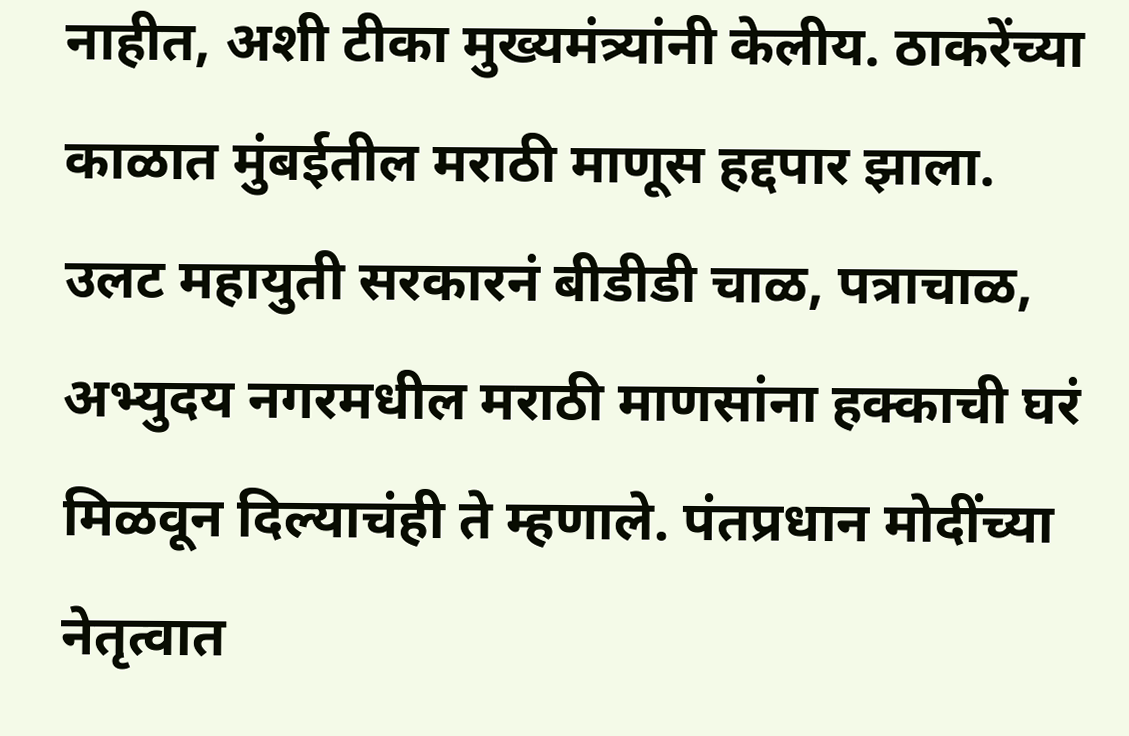नाहीत, अशी टीका मुख्यमंत्र्यांनी केलीय. ठाकरेंच्या काळात मुंबईतील मराठी माणूस हद्दपार झाला. उलट महायुती सरकारनं बीडीडी चाळ, पत्राचाळ, अभ्युदय नगरमधील मराठी माणसांना हक्काची घरं मिळवून दिल्याचंही ते म्हणाले. पंतप्रधान मोदींच्या नेतृत्वात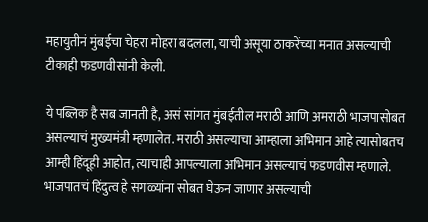महायुतीनं मुंबईचा चेहरा मोहरा बदलला, याची असूया ठाकरेंच्या मनात असल्याची टीकाही फडणवीसांनी केली.

ये पब्लिक है सब जानती है, असं सांगत मुंबईतील मराठी आणि अमराठी भाजपासोबत असल्याचं मुख्यमंत्री म्हणालेत. मराठी असल्याचा आम्हाला अभिमान आहे त्यासोबतच आम्ही हिंदूही आहोत, त्याचाही आपल्याला अभिमान असल्याचं फडणवीस म्हणाले. भाजपातचं हिंदुत्व हे सगळ्यांना सोबत घेऊन जाणार असल्याची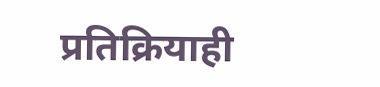प्रतिक्रियाही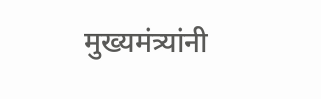मुख्यमंत्र्यांनी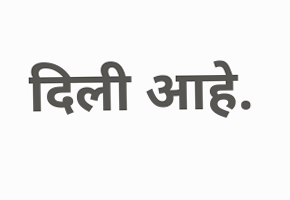दिली आहे.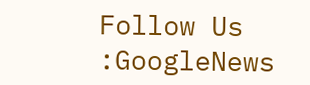Follow Us :GoogleNews